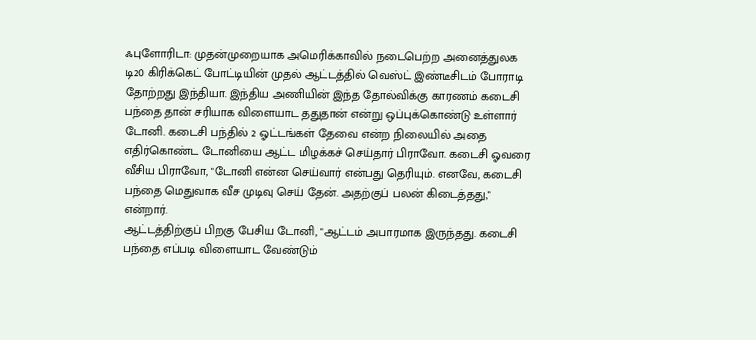ஃபுளோரிடா: முதன்முறையாக அமெரிக்காவில் நடைபெற்ற அனைத்துலக டி20 கிரிக்கெட் போட்டியின் முதல் ஆட்டத்தில் வெஸ்ட் இண்டீசிடம் போராடி தோற்றது இந்தியா. இந்திய அணியின் இந்த தோல்விக்கு காரணம் கடைசி பந்தை தான் சரியாக விளையாட ததுதான் என்று ஒப்புக்கொண்டு உள்ளார் டோனி. கடைசி பந்தில் 2 ஓட்டங்கள் தேவை என்ற நிலையில் அதை எதிர்கொண்ட டோனியை ஆட்ட மிழக்கச் செய்தார் பிராவோ. கடைசி ஓவரை வீசிய பிராவோ, "டோனி என்ன செய்வார் என்பது தெரியும். எனவே, கடைசி பந்தை மெதுவாக வீச முடிவு செய் தேன். அதற்குப் பலன் கிடைத்தது," என்றார்.
ஆட்டத்திற்குப் பிறகு பேசிய டோனி, "ஆட்டம் அபாரமாக இருந்தது. கடைசி பந்தை எப்படி விளையாட வேண்டும்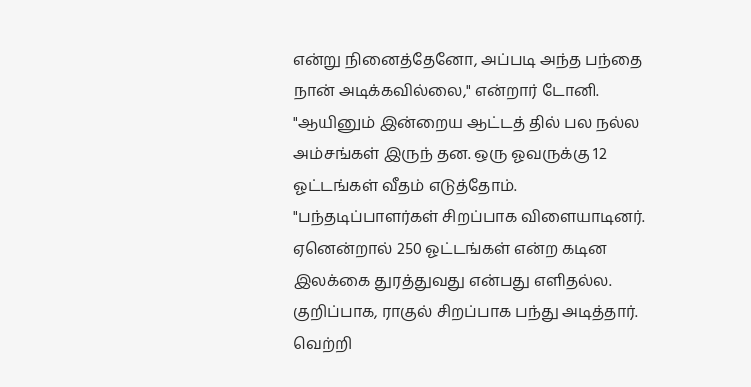என்று நினைத்தேனோ, அப்படி அந்த பந்தை நான் அடிக்கவில்லை," என்றார் டோனி. "ஆயினும் இன்றைய ஆட்டத் தில் பல நல்ல அம்சங்கள் இருந் தன. ஒரு ஓவருக்கு 12 ஓட்டங்கள் வீதம் எடுத்தோம். "பந்தடிப்பாளர்கள் சிறப்பாக விளையாடினர். ஏனென்றால் 250 ஓட்டங்கள் என்ற கடின இலக்கை துரத்துவது என்பது எளிதல்ல. குறிப்பாக, ராகுல் சிறப்பாக பந்து அடித்தார். வெற்றி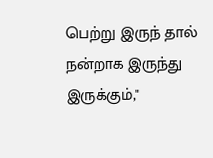பெற்று இருந் தால் நன்றாக இருந்து இருக்கும்,"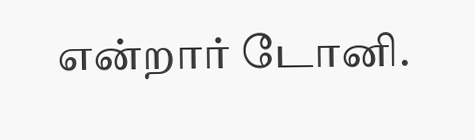என்றார் டோனி.